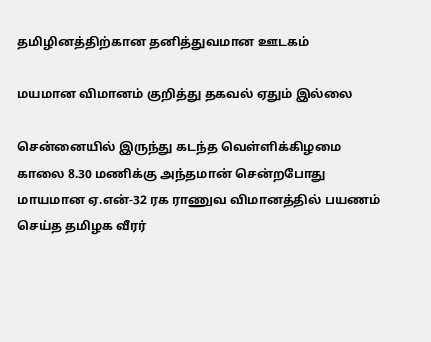தமிழினத்திற்கான தனித்துவமான ஊடகம்

மயமான விமானம் குறித்து தகவல் ஏதும் இல்லை

சென்னையில் இருந்து கடந்த வெள்ளிக்கிழமை காலை 8.30 மணிக்கு அந்தமான் சென்றபோது மாயமான ஏ.என்-32 ரக ராணுவ விமானத்தில் பயணம் செய்த தமிழக வீரர்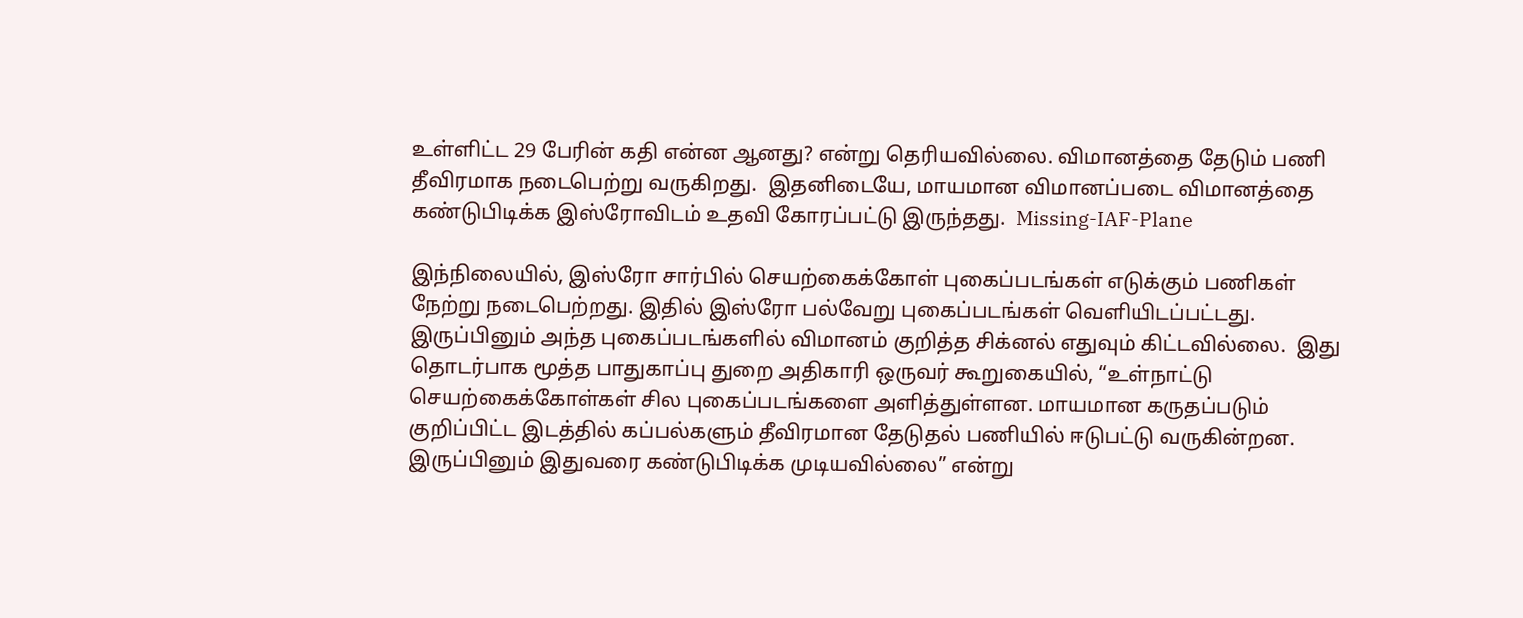உள்ளிட்ட 29 பேரின் கதி என்ன ஆனது? என்று தெரியவில்லை. விமானத்தை தேடும் பணி தீவிரமாக நடைபெற்று வருகிறது.  இதனிடையே, மாயமான விமானப்படை விமானத்தை கண்டுபிடிக்க இஸ்ரோவிடம் உதவி கோரப்பட்டு இருந்தது.  Missing-IAF-Plane

இந்நிலையில், இஸ்ரோ சார்பில் செயற்கைக்கோள் புகைப்படங்கள் எடுக்கும் பணிகள் நேற்று நடைபெற்றது. இதில் இஸ்ரோ பல்வேறு புகைப்படங்கள் வெளியிடப்பட்டது. இருப்பினும் அந்த புகைப்படங்களில் விமானம் குறித்த சிக்னல் எதுவும் கிட்டவில்லை.  இது தொடர்பாக மூத்த பாதுகாப்பு துறை அதிகாரி ஒருவர் கூறுகையில், “உள்நாட்டு செயற்கைக்கோள்கள் சில புகைப்படங்களை அளித்துள்ளன. மாயமான கருதப்படும் குறிப்பிட்ட இடத்தில் கப்பல்களும் தீவிரமான தேடுதல் பணியில் ஈடுபட்டு வருகின்றன. இருப்பினும் இதுவரை கண்டுபிடிக்க முடியவில்லை” என்று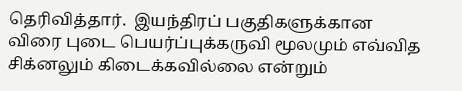தெரிவித்தார்.  இயந்திரப் பகுதிகளுக்கான விரை புடை பெயர்ப்புக்கருவி மூலமும் எவ்வித சிக்னலும் கிடைக்கவில்லை என்றும்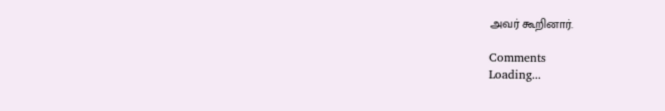அவர் கூறினார்.

Comments
Loading...